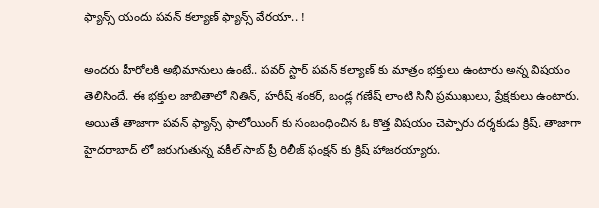ఫ్యాన్స్ యందు పవన్ కల్యాణ్ ఫ్యాన్స్ వేరయా.. !

అందరు హీరోలకి అభిమానులు ఉంటే.. పవర్ స్టార్ పవన్ కల్యాణ్ కు మాత్రం భక్తులు ఉంటారు అన్న విషయం తెలిసిందే. ఈ భక్తుల జాబితాలో నితిన్, హరీష్ శంకర్, బండ్ల గణేష్ లాంటి సినీ ప్రముఖులు, ప్రేక్షకులు ఉంటారు. అయితే తాజాగా పవన్ ఫ్యాన్స్ ఫాలోయింగ్ కు సంబంధించిన ఓ కొత్త విషయం చెప్పారు దర్శకుడు క్రిష్. తాజాగా హైదరాబాద్ లో జరుగుతున్న వకీల్ సాబ్ ప్రీ రిలీజ్ ఫంక్షన్ కు క్రిష్ హాజరయ్యారు.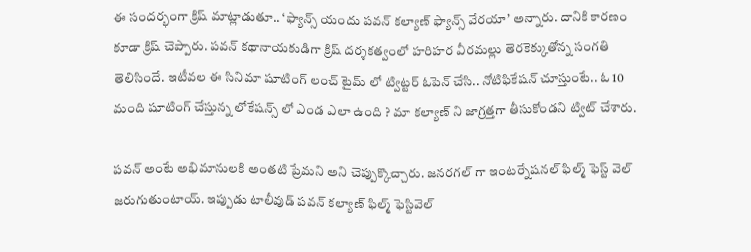ఈ సందర్భంగా క్రిష్ మాట్లాడుతూ.. ‘ఫ్యాన్స్ యందు పవన్ కల్యాణ్ ఫ్యాన్స్ వేరయా’ అన్నారు. దానికి కారణం కూడా క్రిష్ చెప్పారు. పవన్ కథానాయకుడిగా క్రిష్ దర్శకత్వంలో హరిహర వీరమల్లు తెరకెక్కుతోన్న సంగతి తెలిసిందే. ఇటీవల ఈ సినిమా షూటింగ్ లంచ్ టైమ్ లో ట్విట్టర్ ఓపెన్ చేసి.. నోటిఫికేషన్ చూస్తుంటే.. ఓ 10 మంది షూటింగ్ చేస్తున్న లోకేషన్స్ లో ఎండ ఎలా ఉంది ? మా కల్యాణ్ ని జాగ్రత్తగా తీసుకోండని ట్విట్ చేశారు.

పవన్ అంటే అభిమానులకి అంతటి ప్రేమని అని చెప్పుక్కొచ్చారు. జనరగల్ గా ఇంటర్నేషనల్ ఫిల్మ్ ఫెస్ట్ వెల్ జరుగుతుంటాయ్. ఇప్పుడు టాలీవుడ్ పవన్ కల్యాణ్ ఫిల్మ్ ఫెస్టివెల్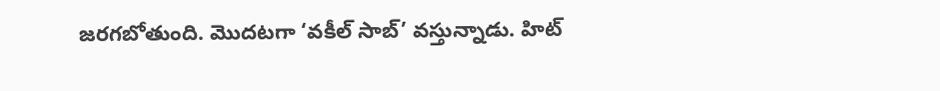జరగబోతుంది. మొదటగా ‘వకీల్ సాబ్’ వస్తున్నాడు. హిట్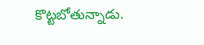కొట్టబోతున్నాడు.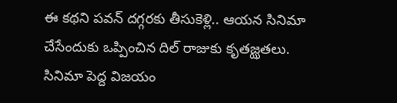ఈ కథని పవన్ దగ్గరకు తీసుకెళ్లి.. ఆయన సినిమా చేసేందుకు ఒప్పించిన దిల్ రాజుకు కృతజ్ఝతలు. సినిమా పెద్ద విజయం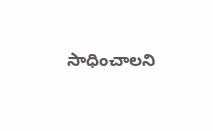సాధించాలని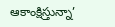ఆకాంక్షిస్తున్నా’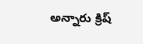అన్నారు క్రిష్